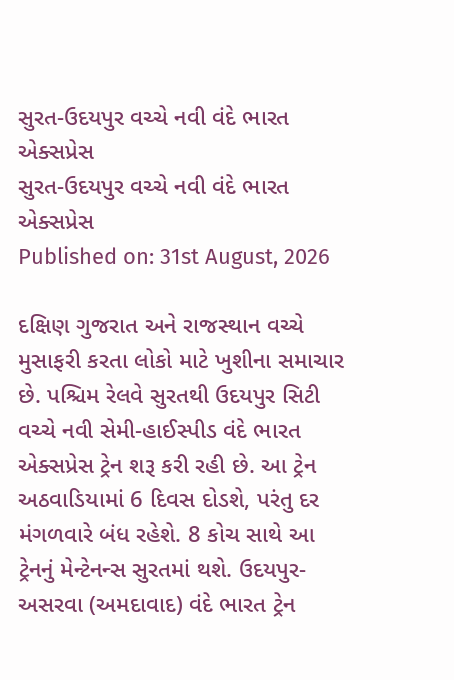સુરત-ઉદયપુર વચ્ચે નવી વંદે ભારત એક્સપ્રેસ
સુરત-ઉદયપુર વચ્ચે નવી વંદે ભારત એક્સપ્રેસ
Published on: 31st August, 2026

દક્ષિણ ગુજરાત અને રાજસ્થાન વચ્ચે મુસાફરી કરતા લોકો માટે ખુશીના સમાચાર છે. પશ્ચિમ રેલવે સુરતથી ઉદયપુર સિટી વચ્ચે નવી સેમી-હાઈસ્પીડ વંદે ભારત એક્સપ્રેસ ટ્રેન શરૂ કરી રહી છે. આ ટ્રેન અઠવાડિયામાં 6 દિવસ દોડશે, પરંતુ દર મંગળવારે બંધ રહેશે. 8 કોચ સાથે આ ટ્રેનનું મેન્ટેનન્સ સુરતમાં થશે. ઉદયપુર-અસરવા (અમદાવાદ) વંદે ભારત ટ્રેન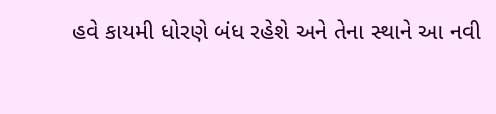હવે કાયમી ધોરણે બંધ રહેશે અને તેના સ્થાને આ નવી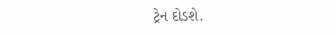ટ્રેન દોડશે.